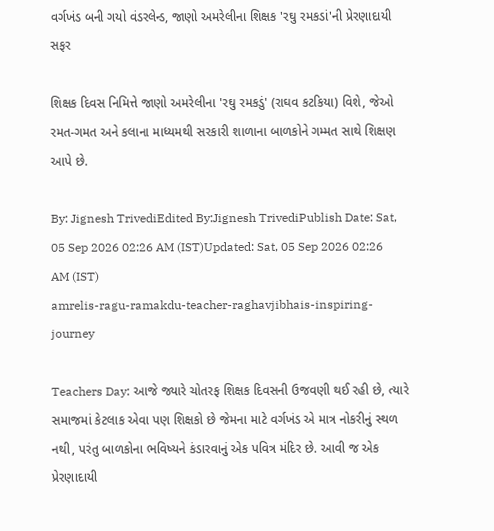વર્ગખંડ બની ગયો વંડરલેન્ડ, જાણો અમરેલીના શિક્ષક 'રઘુ રમકડાં'ની પ્રેરણાદાયી સફર

શિક્ષક દિવસ નિમિત્તે જાણો અમરેલીના 'રઘુ રમકડું' (રાઘવ કટકિયા) વિશે, જેઓ રમત-ગમત અને કલાના માધ્યમથી સરકારી શાળાના બાળકોને ગમ્મત સાથે શિક્ષણ આપે છે.

By: Jignesh TrivediEdited By:Jignesh TrivediPublish Date: Sat, 05 Sep 2026 02:26 AM (IST)Updated: Sat, 05 Sep 2026 02:26 AM (IST)
amrelis-ragu-ramakdu-teacher-raghavjibhais-inspiring-journey

Teachers Day: આજે જ્યારે ચોતરફ શિક્ષક દિવસની ઉજવણી થઈ રહી છે, ત્યારે સમાજમાં કેટલાક એવા પણ શિક્ષકો છે જેમના માટે વર્ગખંડ એ માત્ર નોકરીનું સ્થળ નથી, પરંતુ બાળકોના ભવિષ્યને કંડારવાનું એક પવિત્ર મંદિર છે. આવી જ એક પ્રેરણાદાયી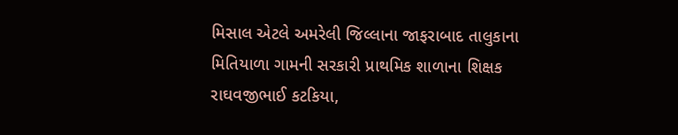મિસાલ એટલે અમરેલી જિલ્લાના જાફરાબાદ તાલુકાના મિતિયાળા ગામની સરકારી પ્રાથમિક શાળાના શિક્ષક રાઘવજીભાઈ કટકિયા,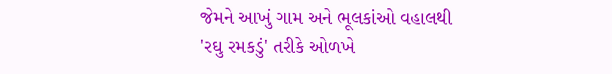જેમને આખું ગામ અને ભૂલકાંઓ વહાલથી 'રઘુ રમકડું' તરીકે ઓળખે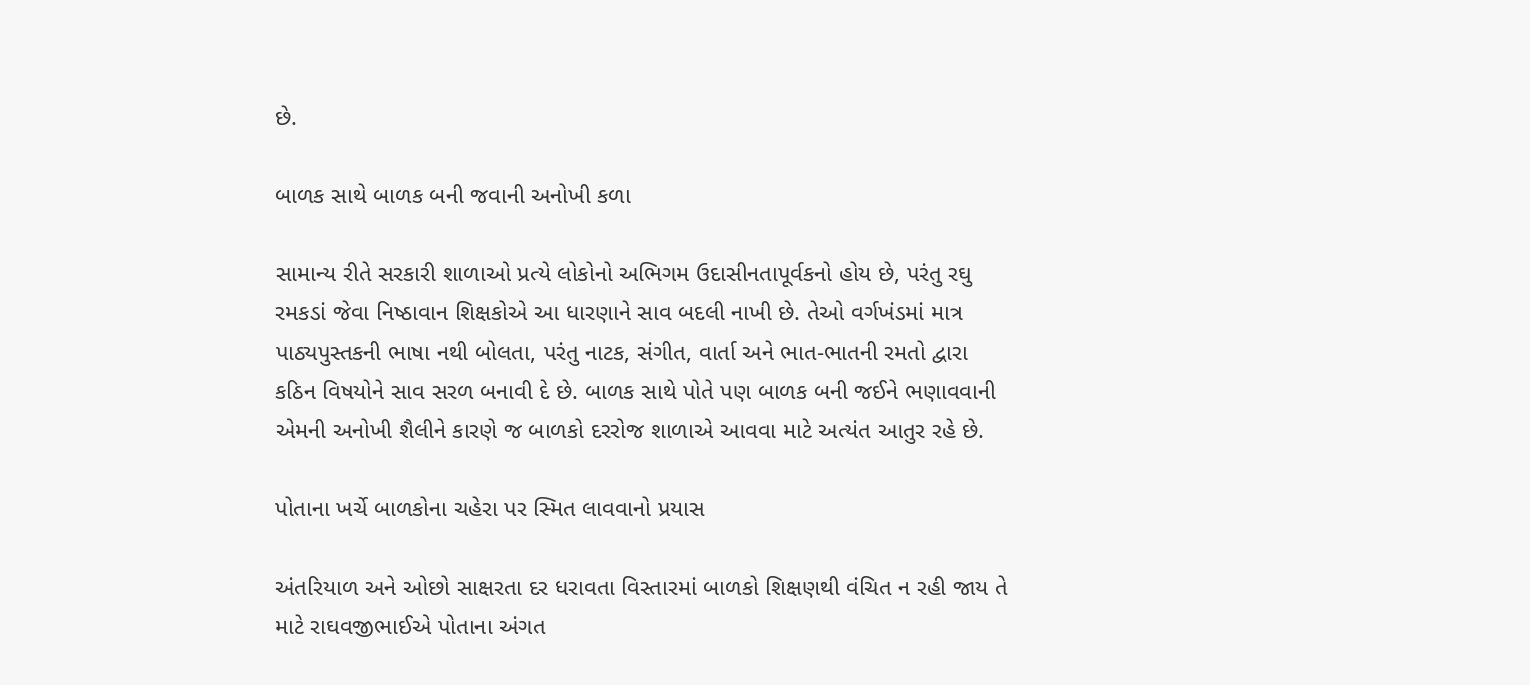છે.

બાળક સાથે બાળક બની જવાની અનોખી કળા

સામાન્ય રીતે સરકારી શાળાઓ પ્રત્યે લોકોનો અભિગમ ઉદાસીનતાપૂર્વકનો હોય છે, પરંતુ રઘુ રમકડાં જેવા નિષ્ઠાવાન શિક્ષકોએ આ ધારણાને સાવ બદલી નાખી છે. તેઓ વર્ગખંડમાં માત્ર પાઠ્યપુસ્તકની ભાષા નથી બોલતા, પરંતુ નાટક, સંગીત, વાર્તા અને ભાત-ભાતની રમતો દ્વારા કઠિન વિષયોને સાવ સરળ બનાવી દે છે. બાળક સાથે પોતે પણ બાળક બની જઈને ભણાવવાની એમની અનોખી શૈલીને કારણે જ બાળકો દરરોજ શાળાએ આવવા માટે અત્યંત આતુર રહે છે.

પોતાના ખર્ચે બાળકોના ચહેરા પર સ્મિત લાવવાનો પ્રયાસ

અંતરિયાળ અને ઓછો સાક્ષરતા દર ધરાવતા વિસ્તારમાં બાળકો શિક્ષણથી વંચિત ન રહી જાય તે માટે રાઘવજીભાઈએ પોતાના અંગત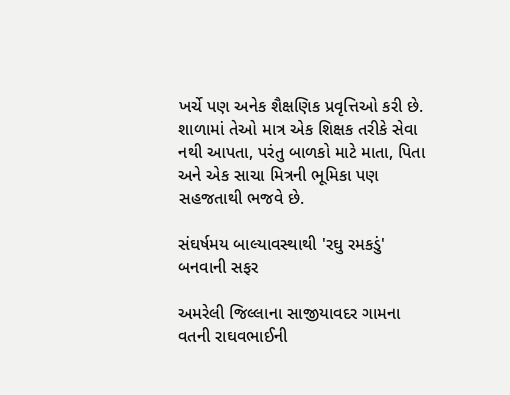ખર્ચે પણ અનેક શૈક્ષણિક પ્રવૃત્તિઓ કરી છે. શાળામાં તેઓ માત્ર એક શિક્ષક તરીકે સેવા નથી આપતા, પરંતુ બાળકો માટે માતા, પિતા અને એક સાચા મિત્રની ભૂમિકા પણ સહજતાથી ભજવે છે.

સંઘર્ષમય બાલ્યાવસ્થાથી 'રઘુ રમકડું' બનવાની સફર

અમરેલી જિલ્લાના સાજીયાવદર ગામના વતની રાઘવભાઈની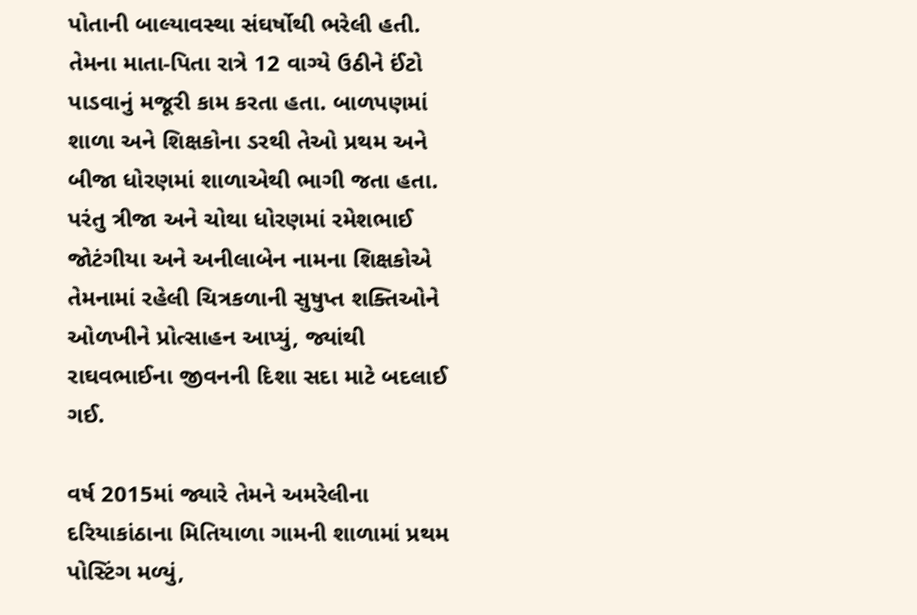પોતાની બાલ્યાવસ્થા સંઘર્ષોથી ભરેલી હતી. તેમના માતા-પિતા રાત્રે 12 વાગ્યે ઉઠીને ઈંટો પાડવાનું મજૂરી કામ કરતા હતા. બાળપણમાં શાળા અને શિક્ષકોના ડરથી તેઓ પ્રથમ અને બીજા ધોરણમાં શાળાએથી ભાગી જતા હતા. પરંતુ ત્રીજા અને ચોથા ધોરણમાં રમેશભાઈ જોટંગીયા અને અનીલાબેન નામના શિક્ષકોએ તેમનામાં રહેલી ચિત્રકળાની સુષુપ્ત શક્તિઓને ઓળખીને પ્રોત્સાહન આપ્યું, જ્યાંથી રાઘવભાઈના જીવનની દિશા સદા માટે બદલાઈ ગઈ.

વર્ષ 2015માં જ્યારે તેમને અમરેલીના દરિયાકાંઠાના મિતિયાળા ગામની શાળામાં પ્રથમ પોસ્ટિંગ મળ્યું,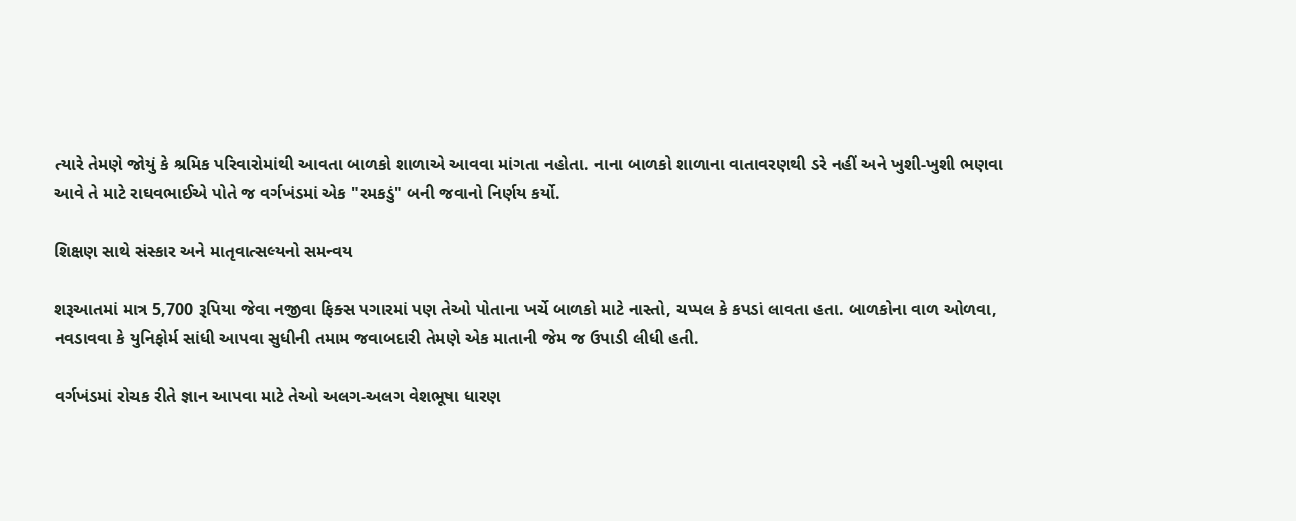ત્યારે તેમણે જોયું કે શ્રમિક પરિવારોમાંથી આવતા બાળકો શાળાએ આવવા માંગતા નહોતા. નાના બાળકો શાળાના વાતાવરણથી ડરે નહીં અને ખુશી-ખુશી ભણવા આવે તે માટે રાઘવભાઈએ પોતે જ વર્ગખંડમાં એક "રમકડું" બની જવાનો નિર્ણય કર્યો.

શિક્ષણ સાથે સંસ્કાર અને માતૃવાત્સલ્યનો સમન્વય

શરૂઆતમાં માત્ર 5,700 રૂપિયા જેવા નજીવા ફિક્સ પગારમાં પણ તેઓ પોતાના ખર્ચે બાળકો માટે નાસ્તો, ચપ્પલ કે કપડાં લાવતા હતા. બાળકોના વાળ ઓળવા, નવડાવવા કે યુનિફોર્મ સાંધી આપવા સુધીની તમામ જવાબદારી તેમણે એક માતાની જેમ જ ઉપાડી લીધી હતી.

વર્ગખંડમાં રોચક રીતે જ્ઞાન આપવા માટે તેઓ અલગ-અલગ વેશભૂષા ધારણ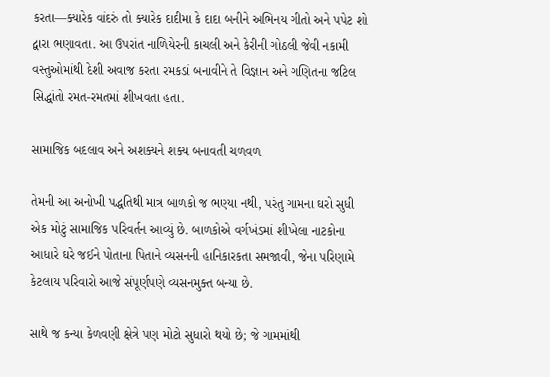કરતા—ક્યારેક વાંદરું તો ક્યારેક દાદીમા કે દાદા બનીને અભિનય ગીતો અને પપેટ શો દ્વારા ભણાવતા. આ ઉપરાંત નાળિયેરની કાચલી અને કેરીની ગોઠલી જેવી નકામી વસ્તુઓમાંથી દેશી અવાજ કરતા રમકડાં બનાવીને તે વિજ્ઞાન અને ગણિતના જટિલ સિદ્ધાંતો રમત-રમતમાં શીખવતા હતા.

સામાજિક બદલાવ અને અશક્યને શક્ય બનાવતી ચળવળ

તેમની આ અનોખી પદ્ધતિથી માત્ર બાળકો જ ભણ્યા નથી, પરંતુ ગામના ઘરો સુધી એક મોટું સામાજિક પરિવર્તન આવ્યું છે. બાળકોએ વર્ગખંડમાં શીખેલા નાટકોના આધારે ઘરે જઈને પોતાના પિતાને વ્યસનની હાનિકારકતા સમજાવી, જેના પરિણામે કેટલાય પરિવારો આજે સંપૂર્ણપણે વ્યસનમુક્ત બન્યા છે.

સાથે જ કન્યા કેળવણી ક્ષેત્રે પણ મોટો સુધારો થયો છે; જે ગામમાંથી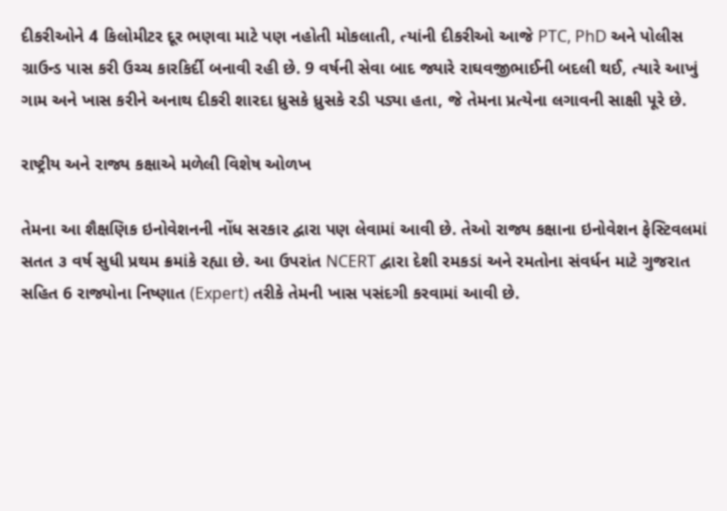દીકરીઓને 4 કિલોમીટર દૂર ભણવા માટે પણ નહોતી મોકલાતી, ત્યાંની દીકરીઓ આજે PTC, PhD અને પોલીસ ગ્રાઉન્ડ પાસ કરી ઉચ્ચ કારકિર્દી બનાવી રહી છે. 9 વર્ષની સેવા બાદ જ્યારે રાઘવજીભાઈની બદલી થઈ, ત્યારે આખું ગામ અને ખાસ કરીને અનાથ દીકરી શારદા ધ્રુસકે ધ્રુસકે રડી પડ્યા હતા, જે તેમના પ્રત્યેના લગાવની સાક્ષી પૂરે છે.

રાષ્ટ્રીય અને રાજ્ય કક્ષાએ મળેલી વિશેષ ઓળખ

તેમના આ શૈક્ષણિક ઇનોવેશનની નોંધ સરકાર દ્વારા પણ લેવામાં આવી છે. તેઓ રાજ્ય કક્ષાના ઇનોવેશન ફેસ્ટિવલમાં સતત ૩ વર્ષ સુધી પ્રથમ ક્રમાંકે રહ્યા છે. આ ઉપરાંત NCERT દ્વારા દેશી રમકડાં અને રમતોના સંવર્ધન માટે ગુજરાત સહિત 6 રાજ્યોના નિષ્ણાત (Expert) તરીકે તેમની ખાસ પસંદગી કરવામાં આવી છે.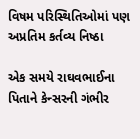વિષમ પરિસ્થિતિઓમાં પણ અપ્રતિમ કર્તવ્ય નિષ્ઠા

એક સમયે રાઘવભાઈના પિતાને કેન્સરની ગંભીર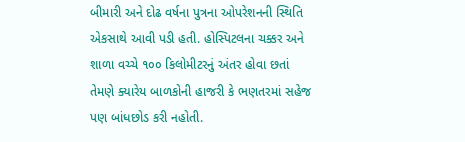બીમારી અને દોઢ વર્ષના પુત્રના ઓપરેશનની સ્થિતિ એકસાથે આવી પડી હતી. હોસ્પિટલના ચક્કર અને શાળા વચ્ચે ૧૦૦ કિલોમીટરનું અંતર હોવા છતાં તેમણે ક્યારેય બાળકોની હાજરી કે ભણતરમાં સહેજ પણ બાંધછોડ કરી નહોતી.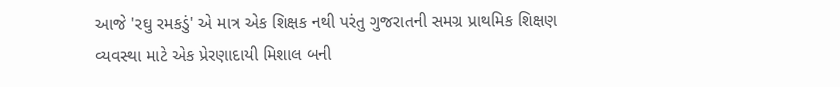આજે 'રઘુ રમકડું' એ માત્ર એક શિક્ષક નથી પરંતુ ગુજરાતની સમગ્ર પ્રાથમિક શિક્ષણ વ્યવસ્થા માટે એક પ્રેરણાદાયી મિશાલ બની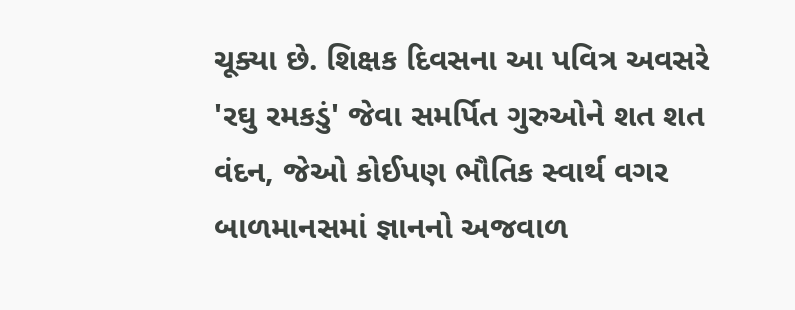ચૂક્યા છે. શિક્ષક દિવસના આ પવિત્ર અવસરે 'રઘુ રમકડું' જેવા સમર્પિત ગુરુઓને શત શત વંદન, જેઓ કોઈપણ ભૌતિક સ્વાર્થ વગર બાળમાનસમાં જ્ઞાનનો અજવાળ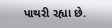પાથરી રહ્યા છે.